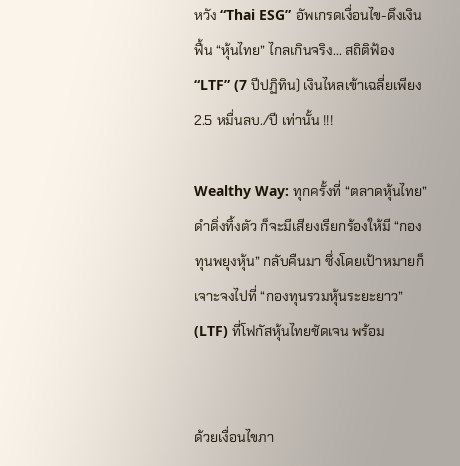หวัง “Thai ESG” อัพเกรดเงื่อนไข-ดึงเงินฟื้น “หุ้นไทย” ไกลเกินจริง... สถิติฟ้อง “LTF” (7 ปีปฏิทิน) เงินไหลเข้าเฉลี่ยเพียง 2.5 หมื่นลบ./ปี เท่านั้น !!!

Wealthy Way: ทุกครั้งที่ “ตลาดหุ้นไทย” ดำดิ่งทิ้งตัว ก็จะมีเสียงเรียกร้องให้มี “กองทุนพยุงหุ้น” กลับคืนมา ซึ่งโดยเป้าหมายก็เจาะจงไปที่ “กองทุนรวมหุ้นระยะยาว” (LTF) ที่โฟกัสหุ้นไทยชัดเจน พร้อม


ด้วยเงื่อนไขภา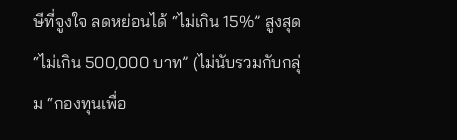ษีที่จูงใจ ลดหย่อนได้ “ไม่เกิน 15%” สูงสุด “ไม่เกิน 500,000 บาท” (ไม่นับรวมกับกลุ่ม “กองทุนเพื่อ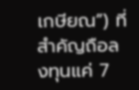เกษียณ”) ที่สำคัญถือลงทุนแค่ 7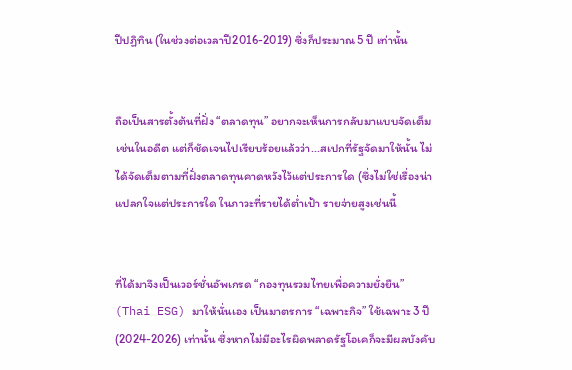ปีปฏิทิน (ในช่วงต่อเวลาปี2016-2019) ซึ่งก็ประมาณ 5 ปี เท่านั้น


ถือเป็นสารตั้งต้นที่ฝั่ง “ตลาดทุน” อยากจะเห็นการกลับมาแบบจัดเต็มเช่นในอดีต แต่ก็ชัดเจนไปเรียบร้อยแล้วว่า...สเปกที่รัฐจัดมาให้นั้น ไม่ได้จัดเต็มตามที่ฝั่งตลาดทุนคาดหวังไว้แต่ประการใด (ซึ่งไม่ใช่เรื่องน่าแปลกใจแต่ประการใด ในภาวะที่รายได้ต่ำเป้า รายจ่ายสูงเช่นนี้


ที่ได้มาจึงเป็นเวอร์ชั่นอัพเกรด “กองทุนรวมไทยเพื่อความยั่งยืน” (Thai ESG) มาให้นั่นเอง เป็นมาตรการ “เฉพาะกิจ” ใช้เฉพาะ 3 ปี (2024-2026) เท่านั้น ซึ่งหากไม่มีอะไรผิดพลาดรัฐโอเคก็จะมีผลบังคับ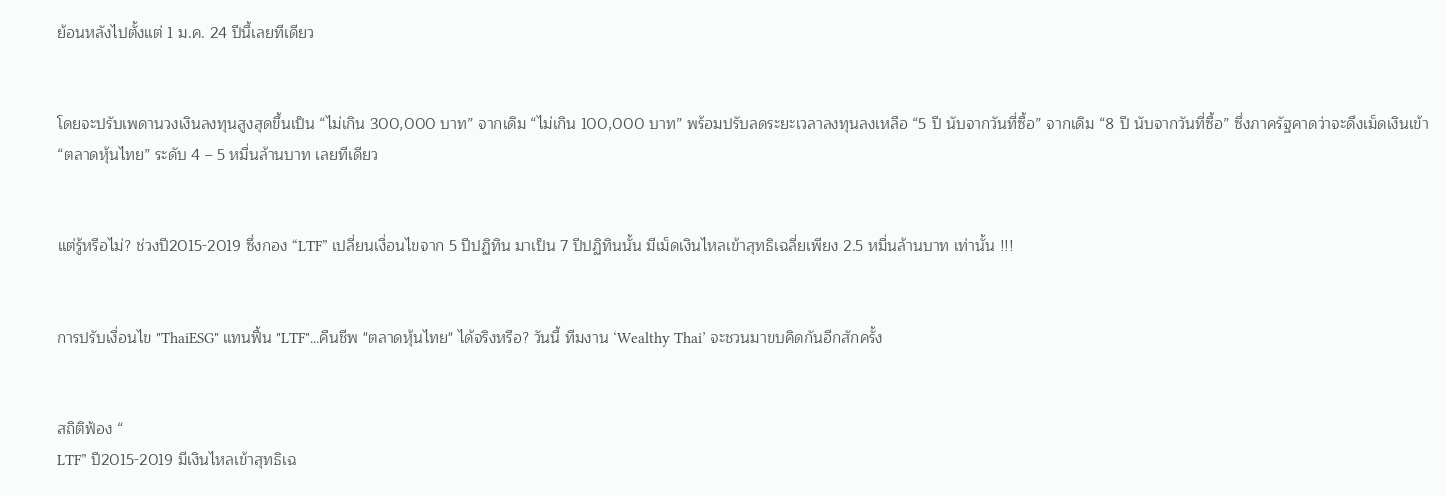ย้อนหลังไปตั้งแต่ 1 ม.ค. 24 ปีนี้เลยทีเดียว


โดยจะปรับเพดานวงเงินลงทุนสูงสุดขึ้นเป็น “ไม่เกิน 300,000 บาท” จากเดิม “ไม่เกิน 100,000 บาท” พร้อมปรับลดระยะเวลาลงทุนลงเหลือ “5 ปี นับจากวันที่ซื้อ” จากเดิม “8 ปี นับจากวันที่ซื้อ” ซึ่งภาครัฐคาดว่าจะดึงเม็ดเงินเข้า “ตลาดหุ้นไทย” ระดับ 4 – 5 หมื่นล้านบาท เลยทีเดียว


แต่รู้หรือไม่? ช่วงปี2015-2019 ซึ่งกอง “LTF” เปลี่ยนเงื่อนไขจาก 5 ปีปฏิทิน มาเป็น 7 ปีปฏิทินนั้น มีเม็ดเงินไหลเข้าสุทธิเฉลี่ยเพียง 2.5 หมื่นล้านบาท เท่านั้น !!!


การปรับเงื่อนไข "ThaiESG" แทนฟื้น "LTF"...คืนชีพ "ตลาดหุ้นไทย" ได้จริงหรือ? วันนี้ ทีมงาน ‘Wealthy Thai’ จะชวนมาขบคิดกันอีกสักครั้ง


สถิติฟ้อง “
LTF” ปี2015-2019 มีเงินไหลเข้าสุทธิเฉ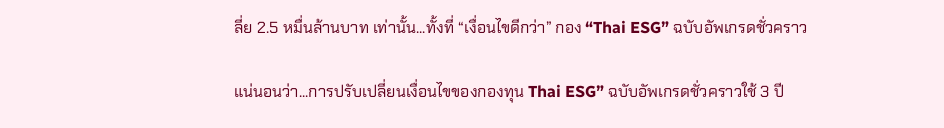ลี่ย 2.5 หมื่นล้านบาท เท่านั้น...ทั้งที่ “เงื่อนไขดีกว่า” กอง “Thai ESG” ฉบับอัพเกรดชั่วคราว

แน่นอนว่า...การปรับเปลี่ยนเงื่อนไขของกองทุน Thai ESG” ฉบับอัพเกรดชั่วคราวใช้ 3 ปี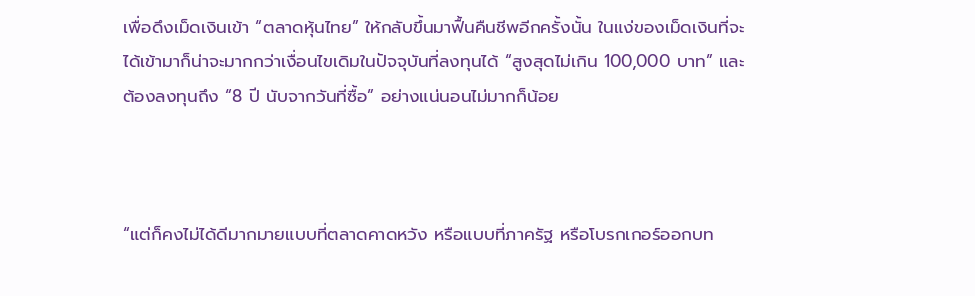เพื่อดึงเม็ดเงินเข้า “ตลาดหุ้นไทย” ให้กลับขึ้นมาฟื้นคืนชีพอีกครั้งนั้น ในแง่ของเม็ดเงินที่จะได้เข้ามาก็น่าจะมากกว่าเงื่อนไขเดิมในปัจจุบันที่ลงทุนได้ “สูงสุดไม่เกิน 100,000 บาท” และต้องลงทุนถึง “8 ปี นับจากวันที่ซื้อ” อย่างแน่นอนไม่มากก็น้อย



“แต่ก็คงไม่ได้ดีมากมายแบบที่ตลาดคาดหวัง หรือแบบที่ภาครัฐ หรือโบรกเกอร์ออกบท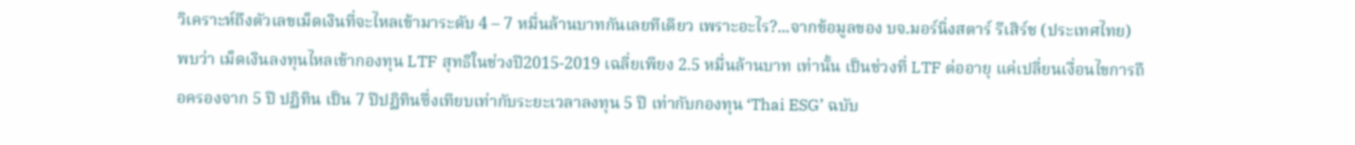วิเคราะห์ถึงตัวเลขเม็ดเงินที่จะไหลเข้ามาระดับ 4 – 7 หมื่นล้านบาทกันเลยทีเดียว เพราะอะไร?...จากข้อมูลของ บจ.มอร์นิ่งสตาร์ รีเสิร์ช (ประเทศไทย) พบว่า เม็ดเงินลงทุนไหลเข้ากองทุน LTF สุทธิในช่วงปี2015-2019 เฉลี่ยเพียง 2.5 หมื่นล้านบาท เท่านั้น เป็นช่วงที่ LTF ต่ออายุ แค่เปลี่ยนเงื่อนไขการถือครองจาก 5 ปี ปฏิทิน เป็น 7 ปีปฏิทินซึ่งเทียบเท่ากับระยะเวลาลงทุน 5 ปี เท่ากับกองทุน ‘Thai ESG’ ฉบับ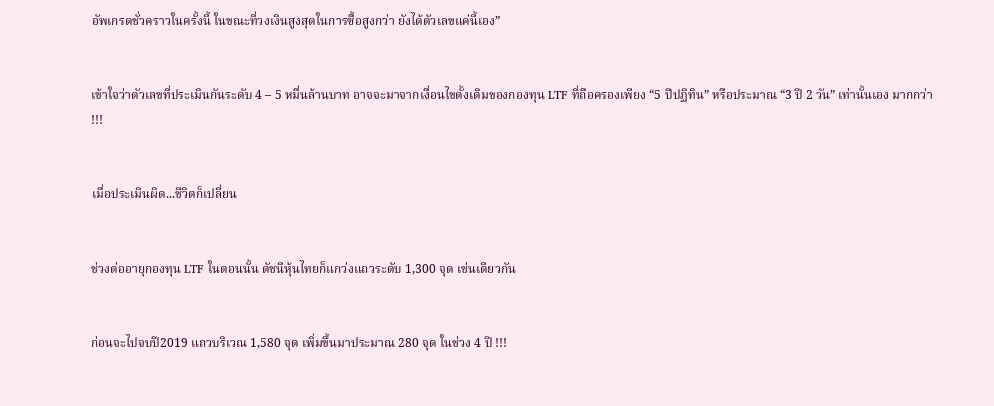อัพเกรดชั่วคราวในครั้งนี้ ในขณะที่วงเงินสูงสุดในการซื้อสูงกว่า ยังได้ตัวเลขแค่นี้เอง”


เข้าใจว่าตัวเลขที่ประเมินกันระดับ 4 – 5 หมื่นล้านบาท อาจจะมาจากเงื่อนไขดั้งเดิมของกองทุน LTF ที่ถือครองเพียง “5 ปีปฏิทิน” หรือประมาณ “3 ปี 2 วัน” เท่านั้นเอง มากกว่า !!!


เมื่อประเมินผิด...ชีวิตก็เปลี่ยน


ช่วงต่ออายุกองทุน LTF ในตอนนั้น ดัชนีหุ้นไทยก็แกว่งแถวระดับ 1,300 จุด เช่นเดียวกัน


ก่อนจะไปจบปี2019 แถวบริเวณ 1,580 จุด เพิ่มขึ้นมาประมาณ 280 จุด ในช่วง 4 ปี !!!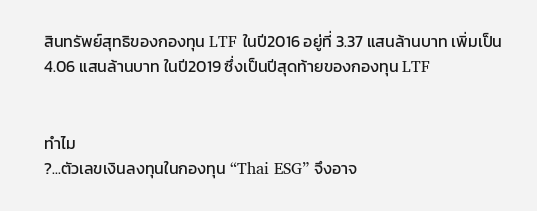สินทรัพย์สุทธิของกองทุน LTF ในปี2016 อยู่ที่ 3.37 แสนล้านบาท เพิ่มเป็น 4.06 แสนล้านบาท ในปี2019 ซึ่งเป็นปีสุดท้ายของกองทุน LTF


ทำไม
?...ตัวเลขเงินลงทุนในกองทุน “Thai ESG” จึงอาจ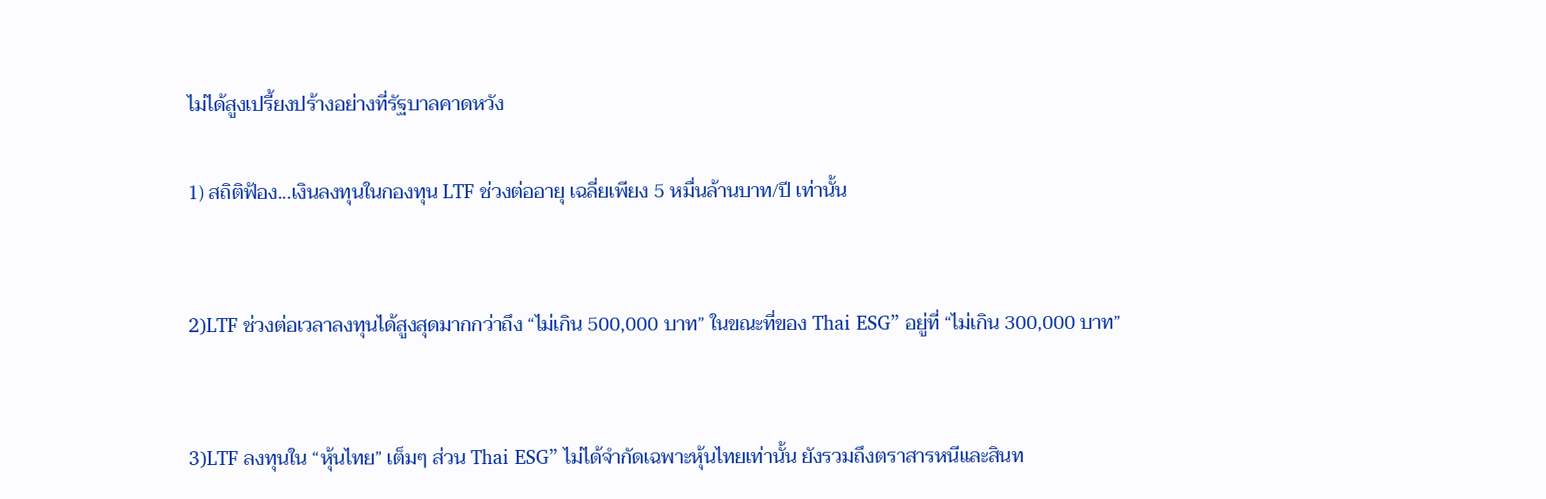ไม่ได้สูงเปรี้ยงปร้างอย่างที่รัฐบาลคาดหวัง

1) สถิติฟ้อง...เงินลงทุนในกองทุน LTF ช่วงต่ออายุ เฉลี่ยเพียง 5 หมื่นล้านบาท/ปี เท่านั้น


2)LTF ช่วงต่อเวลาลงทุนได้สูงสุดมากกว่าถึง “ไม่เกิน 500,000 บาท” ในขณะที่ของ Thai ESG” อยู่ที่ “ไม่เกิน 300,000 บาท”


3)LTF ลงทุนใน “หุ้นไทย” เต็มๆ ส่วน Thai ESG” ไม่ได้จำกัดเฉพาะหุ้นไทยเท่านั้น ยังรวมถึงตราสารหนีและสินท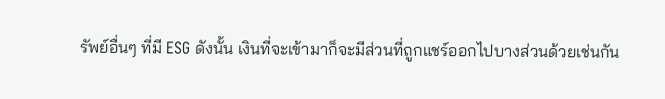รัพย์อื่นๆ ที่มี ESG ดังนั้น เงินที่จะเข้ามาก็จะมีส่วนที่ถูกแชร์ออกไปบางส่วนด้วยเช่นกัน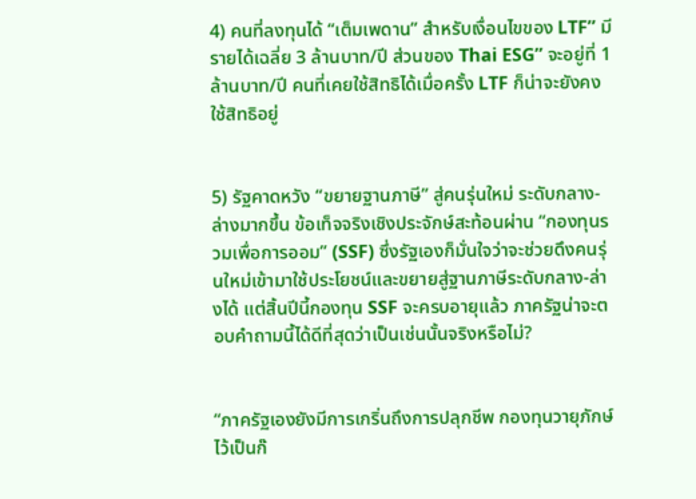4) คนที่ลงทุนได้ “เต็มเพดาน” สำหรับเงื่อนไขของ LTF” มีรายได้เฉลี่ย 3 ล้านบาท/ปี ส่วนของ Thai ESG” จะอยู่ที่ 1 ล้านบาท/ปี คนที่เคยใช้สิทธิได้เมื่อครั้ง LTF ก็น่าจะยังคงใช้สิทธิอยู่


5) รัฐคาดหวัง “ขยายฐานภาษี” สู่คนรุ่นใหม่ ระดับกลาง-ล่างมากขึ้น ข้อเท็จจริงเชิงประจักษ์สะท้อนผ่าน “กองทุนรวมเพื่อการออม” (SSF) ซึ่งรัฐเองก็มั่นใจว่าจะช่วยดึงคนรุ่นใหม่เข้ามาใช้ประโยชน์และขยายสู่ฐานภาษีระดับกลาง-ล่างได้ แต่สิ้นปีนี้กองทุน SSF จะครบอายุแล้ว ภาครัฐน่าจะตอบคำถามนี้ได้ดีที่สุดว่าเป็นเช่นนั้นจริงหรือไม่?


“ภาครัฐเองยังมีการเกริ่นถึงการปลุกชีพ กองทุนวายุภักษ์ ไว้เป็นก๊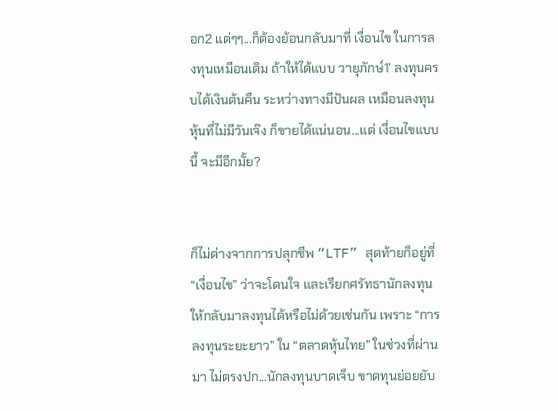อก2 แต่ๆๆ...ก็ต้องย้อนกลับมาที่ เงื่อนไข ในการลงทุนเหมือนเดิม ถ้าให้ได้แบบ วายุภักษ์1’ ลงทุนครบได้เงินต้นคืน ระหว่างทางมีปันผล เหมือนลงทุนหุ้นที่ไม่มีวันเจ๊ง ก็ขายได้แน่นอน...แต่ เงื่อนไขแบบนี้ จะมีอีกมั้ย?


ก็ไม่ต่างจากการปลุกชีพ “LTF” สุดท้ายก็อยู่ที่ “เงื่อนไข” ว่าจะโดนใจ และเรียกศรัทธานักลงทุนให้กลับมาลงทุนได้หรือไม่ด้วยเช่นกัน เพราะ “การลงทุนระยะยาว” ใน “ตลาดหุ้นไทย” ในช่วงที่ผ่านมา ไม่ตรงปก...นักลงทุนบาดเจ็บ ขาดทุนย่อยยับ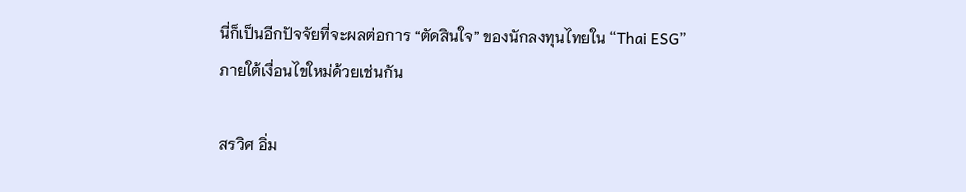นี่ก็เป็นอีกปัจจัยที่จะผลต่อการ “ตัดสินใจ” ของนักลงทุนไทยใน “Thai ESG” ภายใต้เงื่อนไขใหม่ด้วยเช่นกัน

สรวิศ อิ่ม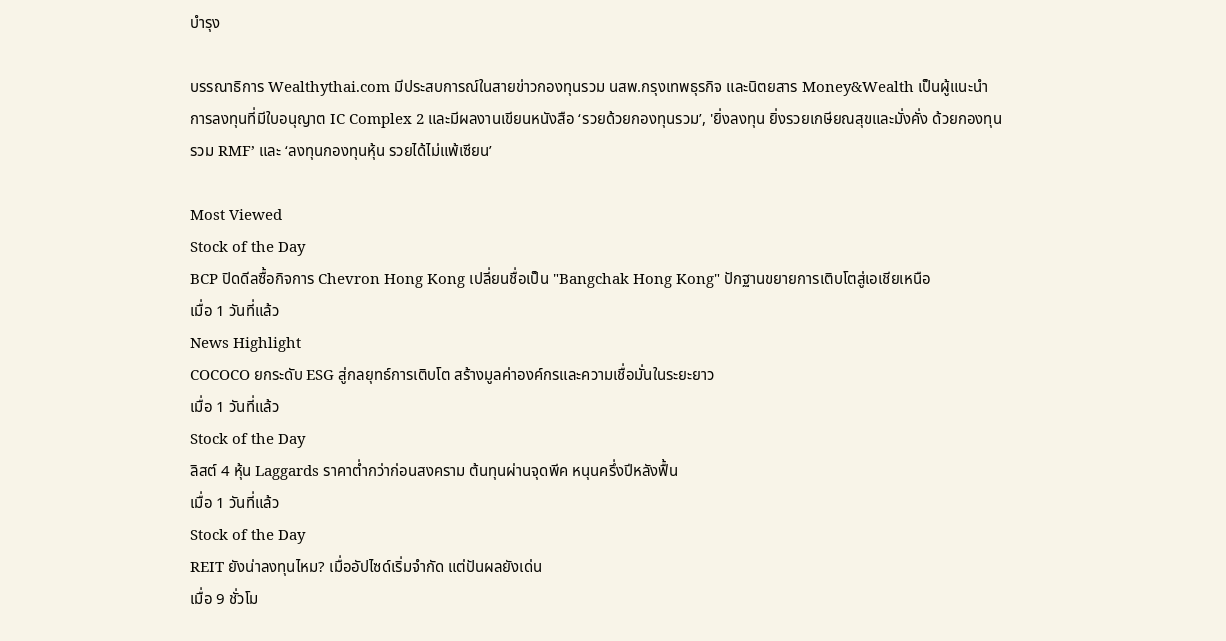บำรุง

บรรณาธิการ Wealthythai.com มีประสบการณ์ในสายข่าวกองทุนรวม นสพ.กรุงเทพธุรกิจ และนิตยสาร Money&Wealth เป็นผู้แนะนำการลงทุนที่มีใบอนุญาต IC Complex 2 และมีผลงานเขียนหนังสือ ‘รวยด้วยกองทุนรวม’, 'ยิ่งลงทุน ยิ่งรวยเกษียณสุขและมั่งคั่ง ด้วยกองทุนรวม RMF’ และ ‘ลงทุนกองทุนหุ้น รวยได้ไม่แพ้เซียน’

Most Viewed
Stock of the Day
BCP ปิดดีลซื้อกิจการ Chevron Hong Kong เปลี่ยนชื่อเป็น "Bangchak Hong Kong" ปักฐานขยายการเติบโตสู่เอเชียเหนือ
เมื่อ 1 วันที่แล้ว
News Highlight
COCOCO ยกระดับ ESG สู่กลยุทธ์การเติบโต สร้างมูลค่าองค์กรและความเชื่อมั่นในระยะยาว
เมื่อ 1 วันที่แล้ว
Stock of the Day
ลิสต์ 4 หุ้น Laggards ราคาต่ำกว่าก่อนสงคราม ต้นทุนผ่านจุดพีค หนุนครึ่งปีหลังฟื้น
เมื่อ 1 วันที่แล้ว
Stock of the Day
REIT ยังน่าลงทุนไหม? เมื่ออัปไซด์เริ่มจำกัด แต่ปันผลยังเด่น
เมื่อ 9 ชั่วโม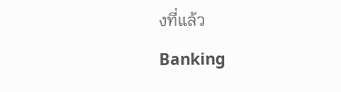งที่แล้ว
Banking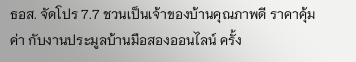ธอส. จัดโปร 7.7 ชวนเป็นเจ้าของบ้านคุณภาพดี ราคาคุ้มค่า กับงานประมูลบ้านมือสองออนไลน์ ครั้ง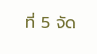ที่ 5 จัด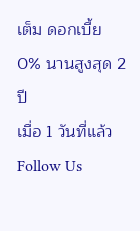เต็ม ดอกเบี้ย 0% นานสูงสุด 2 ปี
เมื่อ 1 วันที่แล้ว
Follow Us